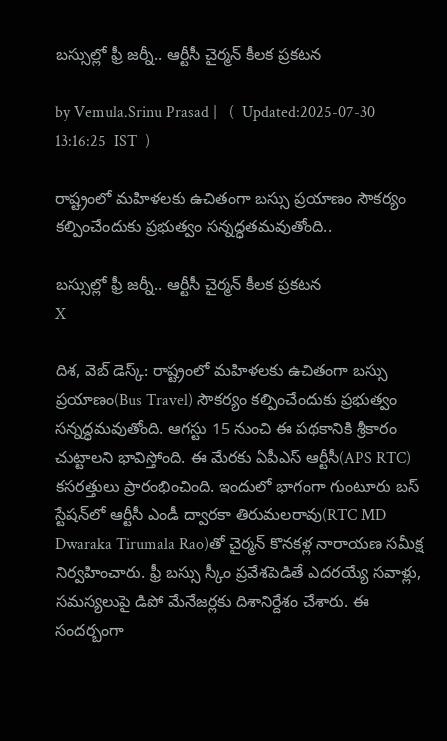బస్సుల్లో ఫ్రీ జర్నీ.. ఆర్టీసీ చైర్మన్ కీలక ప్రకటన

by Vemula.Srinu Prasad |   (  Updated:2025-07-30 13:16:25  IST  )

రాష్ట్రంలో మహిళలకు ఉచితంగా బస్సు ప్రయాణం సౌకర్యం కల్పించేందుకు ప్రభుత్వం సన్నద్ధతమవుతోంది..

బస్సుల్లో ఫ్రీ జర్నీ.. ఆర్టీసీ చైర్మన్ కీలక ప్రకటన
X

దిశ, వెబ్ డెస్క్: రాష్ట్రంలో మహిళలకు ఉచితంగా బస్సు ప్రయాణం(Bus Travel) సౌకర్యం కల్పించేందుకు ప్రభుత్వం సన్నద్ధమవుతోంది. ఆగస్టు 15 నుంచి ఈ పథకానికి శ్రీకారం చుట్టాలని భావిస్తోంది. ఈ మేరకు ఏపీఎస్ ఆర్టీసీ(APS RTC) కసరత్తులు ప్రారంభించింది. ఇందులో భాగంగా గుంటూరు బస్ స్టేషన్‌లో ఆర్టీసీ ఎండీ ద్వారకా తిరుమలరావు(RTC MD Dwaraka Tirumala Rao)తో చైర్మన్ కొనకళ్ల నారాయణ సమీక్ష నిర్వహించారు. ఫ్రీ బస్సు స్కీం ప్రవేశపెడితే ఎదరయ్యే సవాళ్లు, సమస్యలుపై డిపో మేనేజర్లకు దిశానిర్దేశం చేశారు. ఈ సందర్బంగా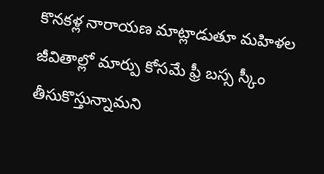కొనకళ్ల నారాయణ మాట్లాడుతూ మహిళల జీవితాల్లో మార్పు కోసమే ఫ్రీ బస్స స్కీం తీసుకొస్తున్నామని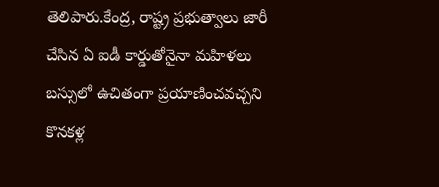తెలిపారు.కేంద్ర, రాష్ట్ర ప్రభుత్వాలు జారీ చేసిన ఏ ఐడీ కార్డుతోనైనా మహిళలు బస్సులో ఉచితంగా ప్రయాణించవచ్చని కొనకళ్ల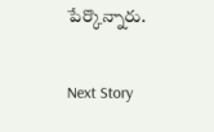పేర్కొన్నారు.

Next Story